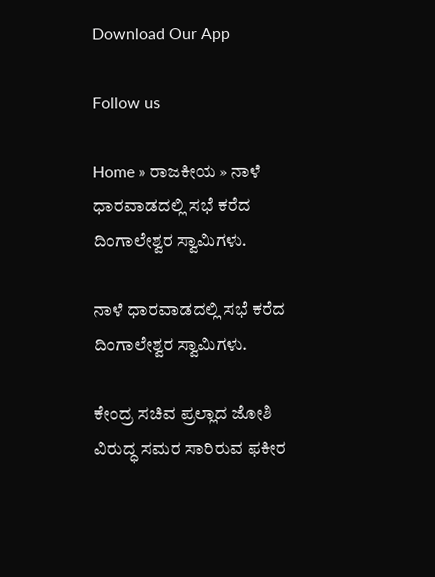Download Our App

Follow us

Home » ರಾಜಕೀಯ » ನಾಳೆ ಧಾರವಾಡದಲ್ಲಿ ಸಭೆ ಕರೆದ ದಿಂಗಾಲೇಶ್ವರ ಸ್ವಾಮಿಗಳು.

ನಾಳೆ ಧಾರವಾಡದಲ್ಲಿ ಸಭೆ ಕರೆದ ದಿಂಗಾಲೇಶ್ವರ ಸ್ವಾಮಿಗಳು.

ಕೇಂದ್ರ ಸಚಿವ ಪ್ರಲ್ಲಾದ ಜೋಶಿ ವಿರುದ್ಧ ಸಮರ ಸಾರಿರುವ ಫಕೀರ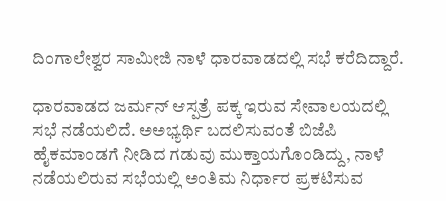ದಿಂಗಾಲೇಶ್ವರ ಸಾಮೀಜಿ ನಾಳೆ ಧಾರವಾಡದಲ್ಲಿ ಸಭೆ ಕರೆದಿದ್ದಾರೆ.

ಧಾರವಾಡದ ಜರ್ಮನ್ ಆಸ್ಪತ್ರೆ ಪಕ್ಕ ಇರುವ ಸೇವಾಲಯದಲ್ಲಿ ಸಭೆ ನಡೆಯಲಿದೆ. ಅಅಭ್ಯರ್ಥಿ ಬದಲಿಸುವಂತೆ ಬಿಜೆಪಿ ಹೈಕಮಾಂಡಗೆ ನೀಡಿದ ಗಡುವು ಮುಕ್ತಾಯಗೊಂಡಿದ್ದು, ನಾಳೆ ನಡೆಯಲಿರುವ ಸಭೆಯಲ್ಲಿ ಅಂತಿಮ ನಿರ್ಧಾರ ಪ್ರಕಟಿಸುವ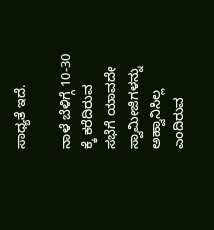ಸಾಧ್ಯತೆ ಇದೆ.

ನಾಳೆ ಬೆಳಿಗ್ಗೆ 10-30 ಕ್ಕೆ ಕರೆದಿರುವ ಸಭೆಗೆ ಯಾವದೇ ಸ್ವಾಮೀಜಿಗಳನ್ನು ಅಹ್ವಾನಿಸಿಲ್ಲ ಎಂದಿರುವ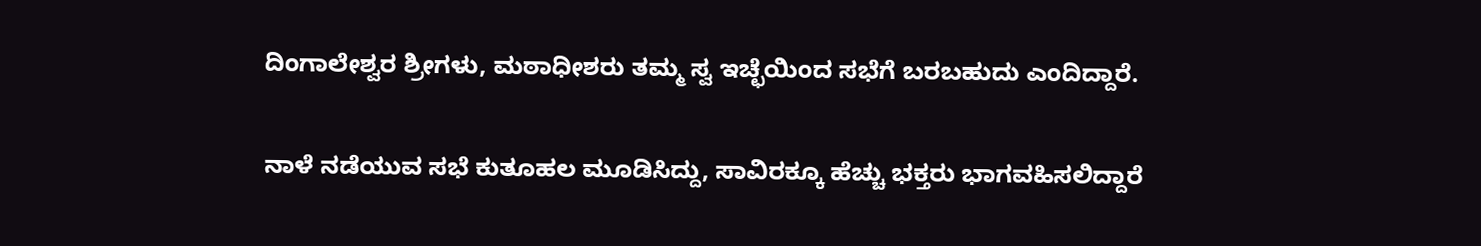ದಿಂಗಾಲೇಶ್ವರ ಶ್ರೀಗಳು, ಮಠಾಧೀಶರು ತಮ್ಮ ಸ್ವ ಇಚ್ಛೆಯಿಂದ ಸಭೆಗೆ ಬರಬಹುದು ಎಂದಿದ್ದಾರೆ.

ನಾಳೆ ನಡೆಯುವ ಸಭೆ ಕುತೂಹಲ ಮೂಡಿಸಿದ್ದು, ಸಾವಿರಕ್ಕೂ ಹೆಚ್ಚು ಭಕ್ತರು ಭಾಗವಹಿಸಲಿದ್ದಾರೆ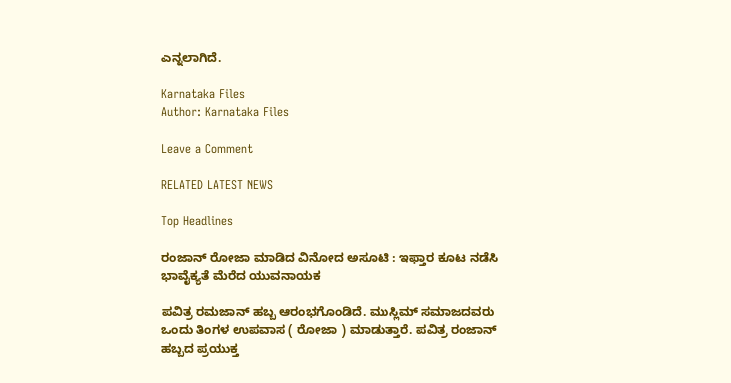ಎನ್ನಲಾಗಿದೆ.

Karnataka Files
Author: Karnataka Files

Leave a Comment

RELATED LATEST NEWS

Top Headlines

ರಂಜಾನ್ ರೋಜಾ ಮಾಡಿದ ವಿನೋದ ಅಸೂಟಿ : ಇಫ್ತಾರ ಕೂಟ ನಡೆಸಿ ಭಾವೈಕ್ಯತೆ ಮೆರೆದ ಯುವನಾಯಕ

ಪವಿತ್ರ ರಮಜಾನ್ ಹಬ್ಬ ಆರಂಭಗೊಂಡಿದೆ. ಮುಸ್ಲಿಮ್ ಸಮಾಜದವರು ಒಂದು ತಿಂಗಳ ಉಪವಾಸ ( ರೋಜಾ ) ಮಾಡುತ್ತಾರೆ. ಪವಿತ್ರ ರಂಜಾನ್ ಹಬ್ಬದ ಪ್ರಯುಕ್ತ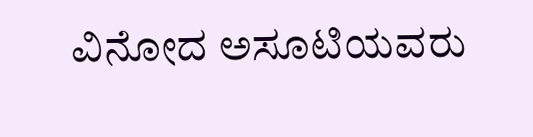ವಿನೋದ ಅಸೂಟಿಯವರು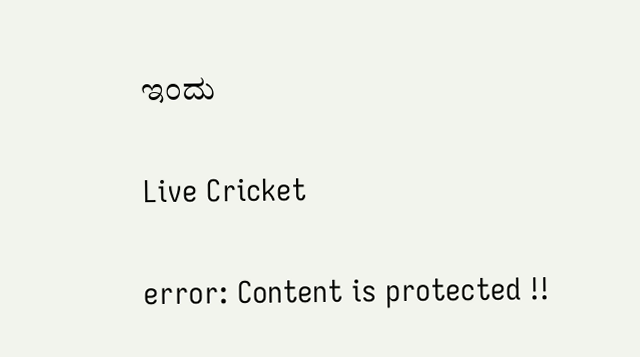ಇಂದು

Live Cricket

error: Content is protected !!